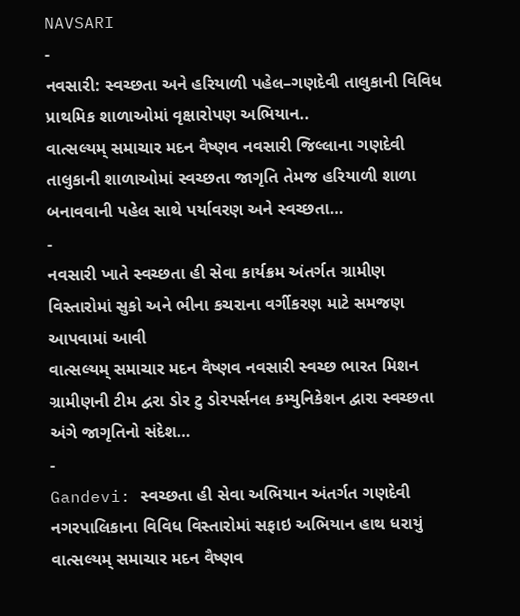NAVSARI
-
નવસારી: સ્વચ્છતા અને હરિયાળી પહેલ–ગણદેવી તાલુકાની વિવિધ પ્રાથમિક શાળાઓમાં વૃક્ષારોપણ અભિયાન..
વાત્સલ્યમ્ સમાચાર મદન વૈષ્ણવ નવસારી જિલ્લાના ગણદેવી તાલુકાની શાળાઓમાં સ્વચ્છતા જાગૃતિ તેમજ હરિયાળી શાળા બનાવવાની પહેલ સાથે પર્યાવરણ અને સ્વચ્છતા…
-
નવસારી ખાતે સ્વચ્છતા હી સેવા કાર્યક્રમ અંતર્ગત ગ્રામીણ વિસ્તારોમાં સુકો અને ભીના કચરાના વર્ગીકરણ માટે સમજણ આપવામાં આવી
વાત્સલ્યમ્ સમાચાર મદન વૈષ્ણવ નવસારી સ્વચ્છ ભારત મિશન ગ્રામીણની ટીમ દ્વરા ડોર ટુ ડોરપર્સનલ કમ્યુનિકેશન દ્વારા સ્વચ્છતા અંગે જાગૃતિનો સંદેશ…
-
Gandevi: સ્વચ્છતા હી સેવા અભિયાન અંતર્ગત ગણદેવી નગરપાલિકાના વિવિધ વિસ્તારોમાં સફાઇ અભિયાન હાથ ધરાયું
વાત્સલ્યમ્ સમાચાર મદન વૈષ્ણવ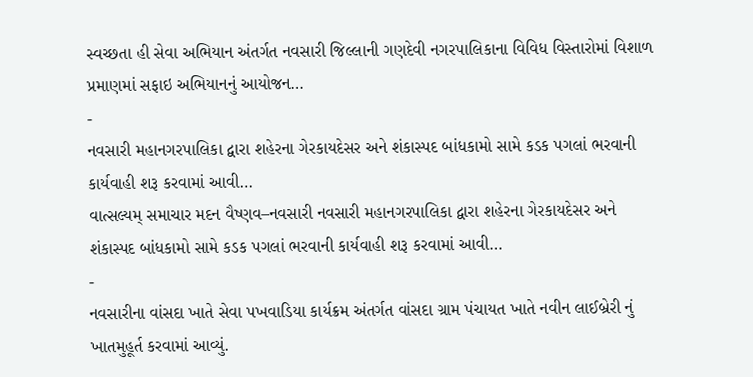સ્વચ્છતા હી સેવા અભિયાન અંતર્ગત નવસારી જિલ્લાની ગણદેવી નગરપાલિકાના વિવિધ વિસ્તારોમાં વિશાળ પ્રમાણમાં સફાઇ અભિયાનનું આયોજન…
-
નવસારી મહાનગરપાલિકા દ્વારા શહેરના ગેરકાયદેસર અને શંકાસ્પદ બાંધકામો સામે કડક પગલાં ભરવાની કાર્યવાહી શરૂ કરવામાં આવી…
વાત્સલ્યમ્ સમાચાર મદન વૈષ્ણવ–નવસારી નવસારી મહાનગરપાલિકા દ્વારા શહેરના ગેરકાયદેસર અને શંકાસ્પદ બાંધકામો સામે કડક પગલાં ભરવાની કાર્યવાહી શરૂ કરવામાં આવી…
-
નવસારીના વાંસદા ખાતે સેવા પખવાડિયા કાર્યક્રમ અંતર્ગત વાંસદા ગ્રામ પંચાયત ખાતે નવીન લાઈબ્રેરી નું ખાતમુહૂર્ત કરવામાં આવ્યું.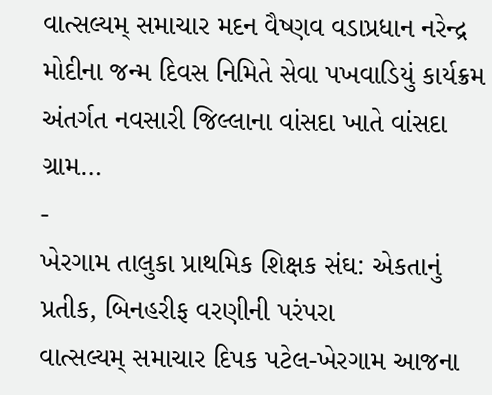વાત્સલ્યમ્ સમાચાર મદન વૈષ્ણવ વડાપ્રધાન નરેન્દ્ર મોદીના જન્મ દિવસ નિમિતે સેવા પખવાડિયું કાર્યક્રમ અંતર્ગત નવસારી જિલ્લાના વાંસદા ખાતે વાંસદા ગ્રામ…
-
ખેરગામ તાલુકા પ્રાથમિક શિક્ષક સંઘ: એકતાનું પ્રતીક, બિનહરીફ વરણીની પરંપરા
વાત્સલ્યમ્ સમાચાર દિપક પટેલ-ખેરગામ આજના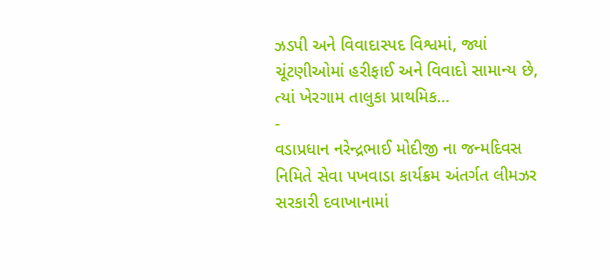ઝડપી અને વિવાદાસ્પદ વિશ્વમાં, જ્યાં ચૂંટણીઓમાં હરીફાઈ અને વિવાદો સામાન્ય છે, ત્યાં ખેરગામ તાલુકા પ્રાથમિક…
-
વડાપ્રધાન નરેન્દ્રભાઈ મોદીજી ના જન્મદિવસ નિમિતે સેવા પખવાડા કાર્યક્રમ અંતર્ગત લીમઝર સરકારી દવાખાનામાં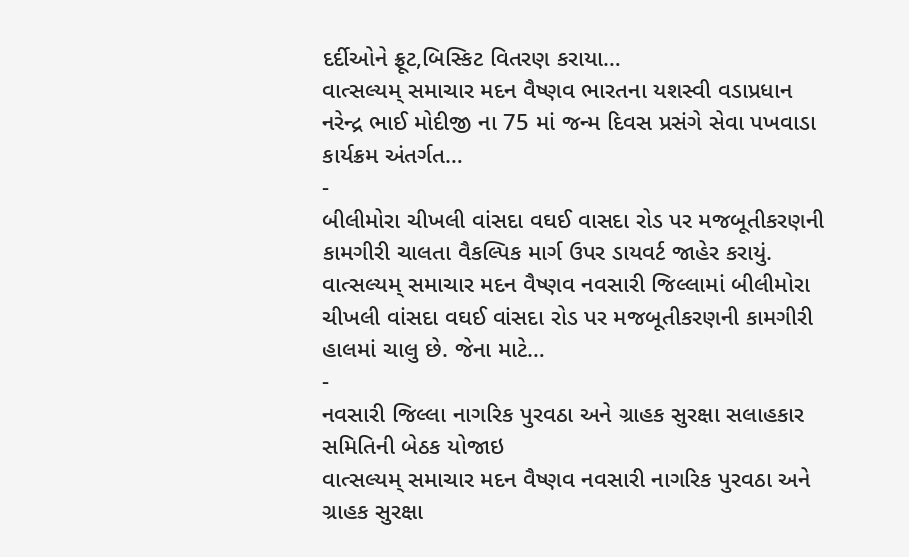દર્દીઓને ફ્રૂટ,બિસ્કિટ વિતરણ કરાયા…
વાત્સલ્યમ્ સમાચાર મદન વૈષ્ણવ ભારતના યશસ્વી વડાપ્રધાન નરેન્દ્ર ભાઈ મોદીજી ના 75 માં જન્મ દિવસ પ્રસંગે સેવા પખવાડા કાર્યક્રમ અંતર્ગત…
-
બીલીમોરા ચીખલી વાંસદા વઘઈ વાસદા રોડ પર મજબૂતીકરણની કામગીરી ચાલતા વૈકલ્પિક માર્ગ ઉપર ડાયવર્ટ જાહેર કરાયું.
વાત્સલ્યમ્ સમાચાર મદન વૈષ્ણવ નવસારી જિલ્લામાં બીલીમોરા ચીખલી વાંસદા વઘઈ વાંસદા રોડ પર મજબૂતીકરણની કામગીરી હાલમાં ચાલુ છે. જેના માટે…
-
નવસારી જિલ્લા નાગરિક પુરવઠા અને ગ્રાહક સુરક્ષા સલાહકાર સમિતિની બેઠક યોજાઇ
વાત્સલ્યમ્ સમાચાર મદન વૈષ્ણવ નવસારી નાગરિક પુરવઠા અને ગ્રાહક સુરક્ષા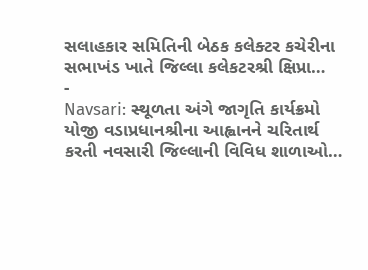સલાહકાર સમિતિની બેઠક કલેક્ટર કચેરીના સભાખંડ ખાતે જિલ્લા કલેકટરશ્રી ક્ષિપ્રા…
-
Navsari: સ્થૂળતા અંગે જાગૃતિ કાર્યક્રમો યોજી વડાપ્રધાનશ્રીના આહ્વાનને ચરિતાર્થ કરતી નવસારી જિલ્લાની વિવિધ શાળાઓ…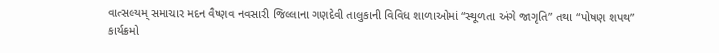વાત્સલ્યમ્ સમાચાર મદન વૈષ્ણવ નવસારી જિલ્લાના ગણદેવી તાલુકાની વિવિધ શાળાઓમાં “સ્થૂળતા અંગે જાગૃતિ” તથા “પોષણ શપથ” કાર્યક્રમો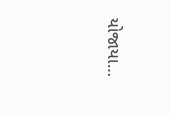યોજાયા…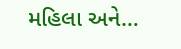મહિલા અને…